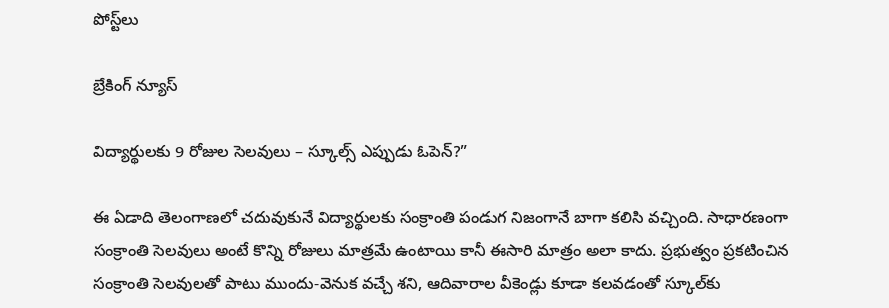పోస్ట్‌లు

బ్రేకింగ్ న్యూస్

విద్యార్థులకు 9 రోజుల సెలవులు – స్కూల్స్ ఎప్పుడు ఓపెన్?”

ఈ ఏడాది తెలంగాణలో చదువుకునే విద్యార్థులకు సంక్రాంతి పండుగ నిజంగానే బాగా కలిసి వచ్చింది. సాధారణంగా సంక్రాంతి సెలవులు అంటే కొన్ని రోజులు మాత్రమే ఉంటాయి కానీ ఈసారి మాత్రం అలా కాదు. ప్రభుత్వం ప్రకటించిన సంక్రాంతి సెలవులతో పాటు ముందు-వెనుక వచ్చే శని, ఆదివారాల వీకెండ్లు కూడా కలవడంతో స్కూల్‌కు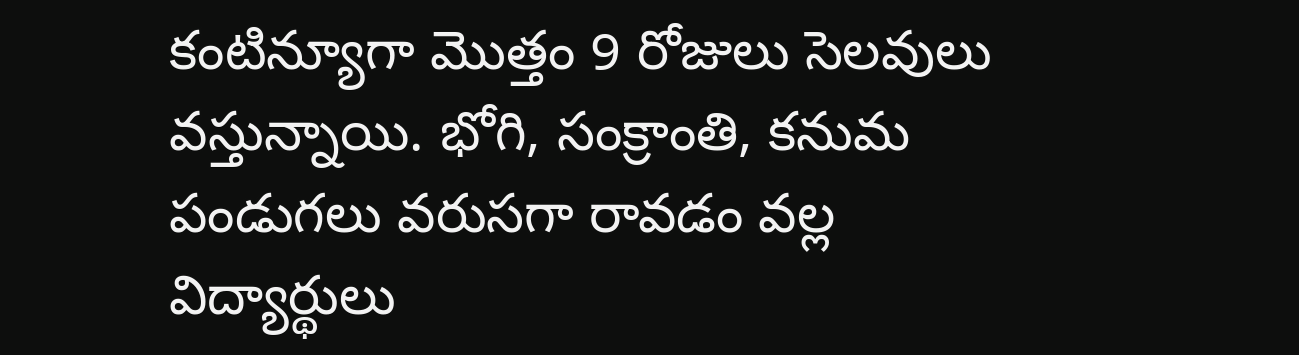కంటిన్యూగా మొత్తం 9 రోజులు సెలవులు వస్తున్నాయి. భోగి, సంక్రాంతి, కనుమ పండుగలు వరుసగా రావడం వల్ల విద్యార్థులు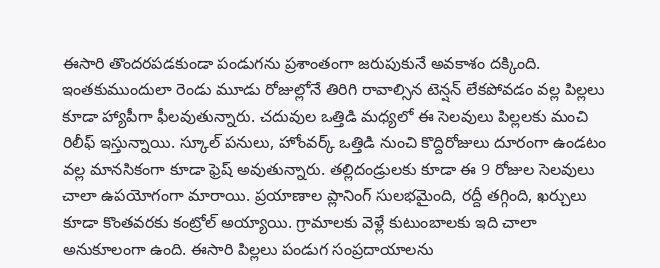ఈసారి తొందరపడకుండా పండుగను ప్రశాంతంగా జరుపుకునే అవకాశం దక్కింది. ఇంతకుముందులా రెండు మూడు రోజుల్లోనే తిరిగి రావాల్సిన టెన్షన్ లేకపోవడం వల్ల పిల్లలు కూడా హ్యాపీగా ఫీలవుతున్నారు. చదువుల ఒత్తిడి మధ్యలో ఈ సెలవులు పిల్లలకు మంచి రిలీఫ్ ఇస్తున్నాయి. స్కూల్ పనులు, హోంవర్క్ ఒత్తిడి నుంచి కొద్దిరోజులు దూరంగా ఉండటం వల్ల మానసికంగా కూడా ఫ్రెష్ అవుతున్నారు. తల్లిదండ్రులకు కూడా ఈ 9 రోజుల సెలవులు చాలా ఉపయోగంగా మారాయి. ప్రయాణాల ప్లానింగ్ సులభమైంది, రద్దీ తగ్గింది, ఖర్చులు కూడా కొంతవరకు కంట్రోల్ అయ్యాయి. గ్రామాలకు వెళ్లే కుటుంబాలకు ఇది చాలా అనుకూలంగా ఉంది. ఈసారి పిల్లలు పండుగ సంప్రదాయాలను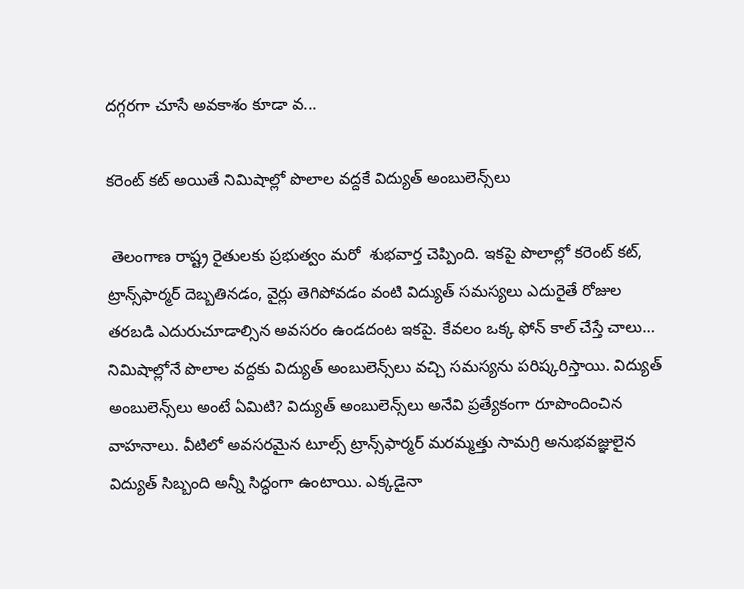దగ్గరగా చూసే అవకాశం కూడా వ...

కరెంట్ కట్ అయితే నిమిషాల్లో పొలాల వద్దకే విద్యుత్ అంబులెన్స్‌లు

 తెలంగాణ రాష్ట్ర రైతులకు ప్రభుత్వం మరో  శుభవార్త చెప్పింది. ఇకపై పొలాల్లో కరెంట్ కట్, ట్రాన్స్‌ఫార్మర్ దెబ్బతినడం, వైర్లు తెగిపోవడం వంటి విద్యుత్ సమస్యలు ఎదురైతే రోజుల తరబడి ఎదురుచూడాల్సిన అవసరం ఉండదంట ఇకపై. కేవలం ఒక్క ఫోన్ కాల్ చేస్తే చాలు… నిమిషాల్లోనే పొలాల వద్దకు విద్యుత్ అంబులెన్స్‌లు వచ్చి సమస్యను పరిష్కరిస్తాయి. విద్యుత్ అంబులెన్స్‌లు అంటే ఏమిటి? విద్యుత్ అంబులెన్స్‌లు అనేవి ప్రత్యేకంగా రూపొందించిన వాహనాలు. వీటిలో అవసరమైన టూల్స్ ట్రాన్స్‌ఫార్మర్ మరమ్మత్తు సామగ్రి అనుభవజ్ఞులైన విద్యుత్ సిబ్బంది అన్నీ సిద్ధంగా ఉంటాయి. ఎక్కడైనా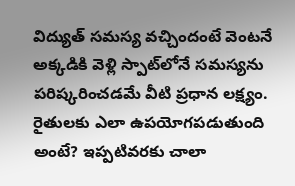విద్యుత్ సమస్య వచ్చిందంటే వెంటనే అక్కడికి వెళ్లి స్పాట్‌లోనే సమస్యను పరిష్కరించడమే వీటి ప్రధాన లక్ష్యం. రైతులకు ఎలా ఉపయోగపడుతుంది అంటే? ఇప్పటివరకు చాలా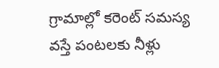గ్రామాల్లో కరెంట్ సమస్య వస్తే పంటలకు నీళ్లు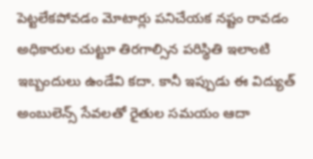పెట్టలేకపోవడం మోటార్లు పనిచేయక నష్టం రావడం అధికారుల చుట్టూ తిరగాల్సిన పరిస్థితి ఇలాంటి ఇబ్బందులు ఉండేవి కదా. కానీ ఇప్పుడు ఈ విద్యుత్ అంబులెన్స్ సేవలతో రైతుల సమయం ఆదా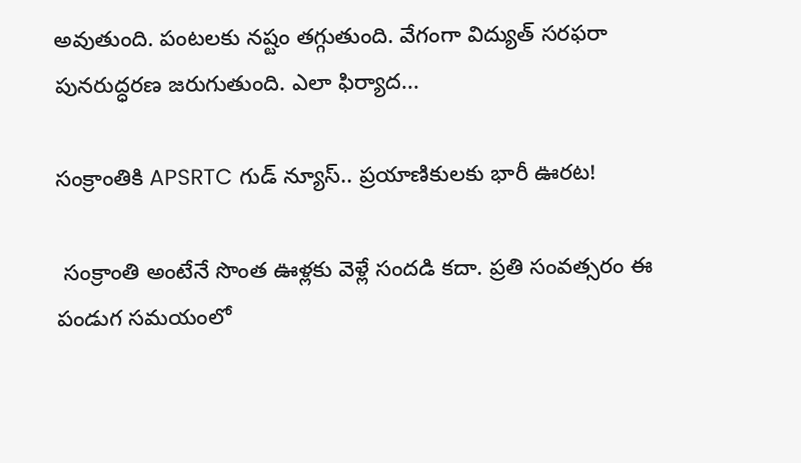అవుతుంది. పంటలకు నష్టం తగ్గుతుంది. వేగంగా విద్యుత్ సరఫరా పునరుద్ధరణ జరుగుతుంది. ఎలా ఫిర్యాద...

సంక్రాంతికి APSRTC గుడ్ న్యూస్.. ప్రయాణికులకు భారీ ఊరట!

 సంక్రాంతి అంటేనే సొంత ఊళ్లకు వెళ్లే సందడి కదా. ప్రతి సంవత్సరం ఈ పండుగ సమయంలో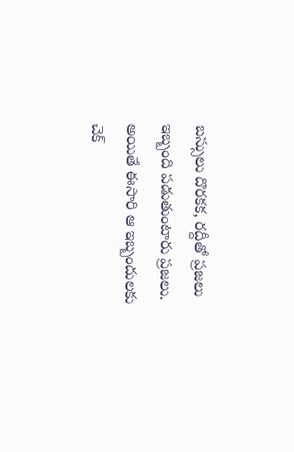బస్సులు దొరకక, రద్దీతో ప్రజలు ఇబ్బంది పడుతుంటారు ప్రజలు. అయితే ఈసారి ఆ ఇబ్బందులకు చెక్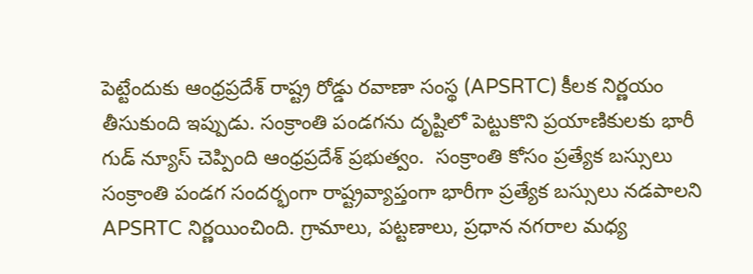పెట్టేందుకు ఆంధ్రప్రదేశ్ రాష్ట్ర రోడ్డు రవాణా సంస్థ (APSRTC) కీలక నిర్ణయం తీసుకుంది ఇప్పుడు. సంక్రాంతి పండగను దృష్టిలో పెట్టుకొని ప్రయాణికులకు భారీ గుడ్ న్యూస్ చెప్పింది ఆంధ్రప్రదేశ్ ప్రభుత్వం.  సంక్రాంతి కోసం ప్రత్యేక బస్సులు సంక్రాంతి పండగ సందర్భంగా రాష్ట్రవ్యాప్తంగా భారీగా ప్రత్యేక బస్సులు నడపాలని APSRTC నిర్ణయించింది. గ్రామాలు, పట్టణాలు, ప్రధాన నగరాల మధ్య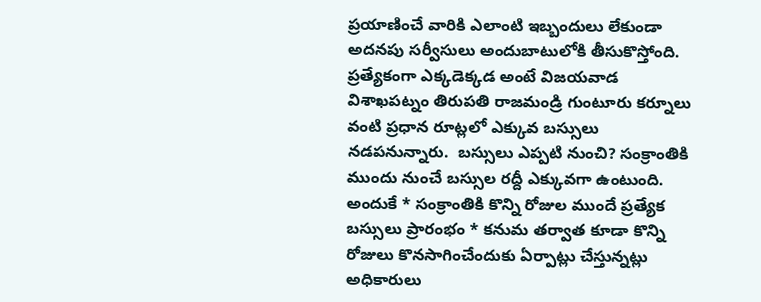ప్రయాణించే వారికి ఎలాంటి ఇబ్బందులు లేకుండా అదనపు సర్వీసులు అందుబాటులోకి తీసుకొస్తోంది. ప్రత్యేకంగా ఎక్కడెక్కడ అంటే విజయవాడ విశాఖపట్నం తిరుపతి రాజమండ్రి గుంటూరు కర్నూలు వంటి ప్రధాన రూట్లలో ఎక్కువ బస్సులు నడపనున్నారు.  బస్సులు ఎప్పటి నుంచి? సంక్రాంతికి ముందు నుంచే బస్సుల రద్దీ ఎక్కువగా ఉంటుంది. అందుకే * సంక్రాంతికి కొన్ని రోజుల ముందే ప్రత్యేక బస్సులు ప్రారంభం * కనుమ తర్వాత కూడా కొన్ని రోజులు కొనసాగించేందుకు ఏర్పాట్లు చేస్తున్నట్లు అధికారులు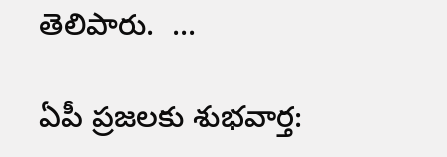తెలిపారు.  ...

ఏపీ ప్రజలకు శుభవార్త: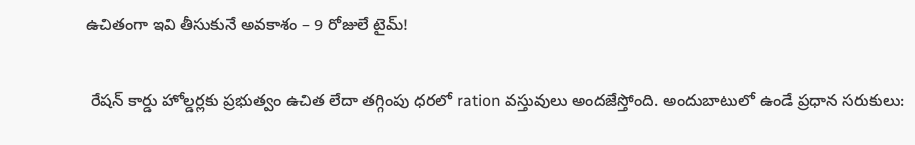ఉచితంగా ఇవి తీసుకునే అవకాశం – 9 రోజులే టైమ్!

 రేషన్ కార్డు హోల్డర్లకు ప్రభుత్వం ఉచిత లేదా తగ్గింపు ధరలో ration వస్తువులు అందజేస్తోంది. అందుబాటులో ఉండే ప్రధాన సరుకులు: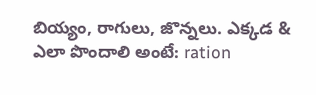బియ్యం, రాగులు, జొన్నలు. ఎక్కడ & ఎలా పొందాలి అంటే: ration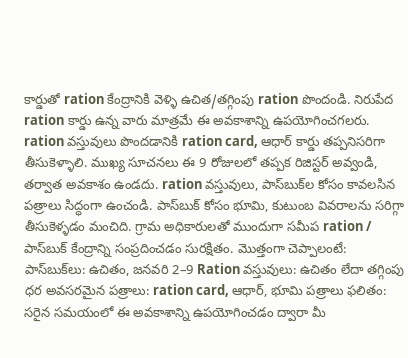కార్డుతో ration కేంద్రానికి వెళ్ళి ఉచిత/తగ్గింపు ration పొందండి. నిరుపేద ration కార్డు ఉన్న వారు మాత్రమే ఈ అవకాశాన్ని ఉపయోగించగలరు. ration వస్తువులు పొందడానికి ration card, ఆధార్ కార్డు తప్పనిసరిగా తీసుకెళ్ళాలి. ముఖ్య సూచనలు ఈ 9 రోజులలో తప్పక రిజిస్టర్ అవ్వండి, తర్వాత అవకాశం ఉండదు. ration వస్తువులు, పాస్‌బుక్‌ల కోసం కావలసిన పత్రాలు సిద్ధంగా ఉంచండి. పాస్‌బుక్ కోసం భూమి, కుటుంబ వివరాలను సరిగ్గా తీసుకెళ్ళడం మంచిది. గ్రామ అధికారులతో ముందుగా సమీప ration / పాస్‌బుక్ కేంద్రాన్ని సంప్రదించడం సురక్షితం. మొత్తంగా చెప్పాలంటే: పాస్‌బుక్‌లు: ఉచితం, జనవరి 2–9 Ration వస్తువులు: ఉచితం లేదా తగ్గింపు ధర అవసరమైన పత్రాలు: ration card, ఆధార్, భూమి పత్రాలు ఫలితం: సరైన సమయంలో ఈ అవకాశాన్ని ఉపయోగించడం ద్వారా మీ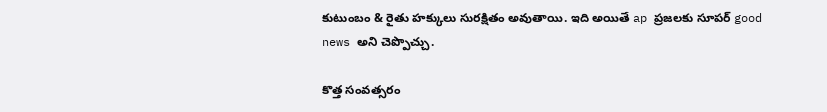కుటుంబం & రైతు హక్కులు సురక్షితం అవుతాయి. ఇది అయితే ap ప్రజలకు సూపర్ good news అని చెప్పొచ్చు.

కొత్త సంవత్సరం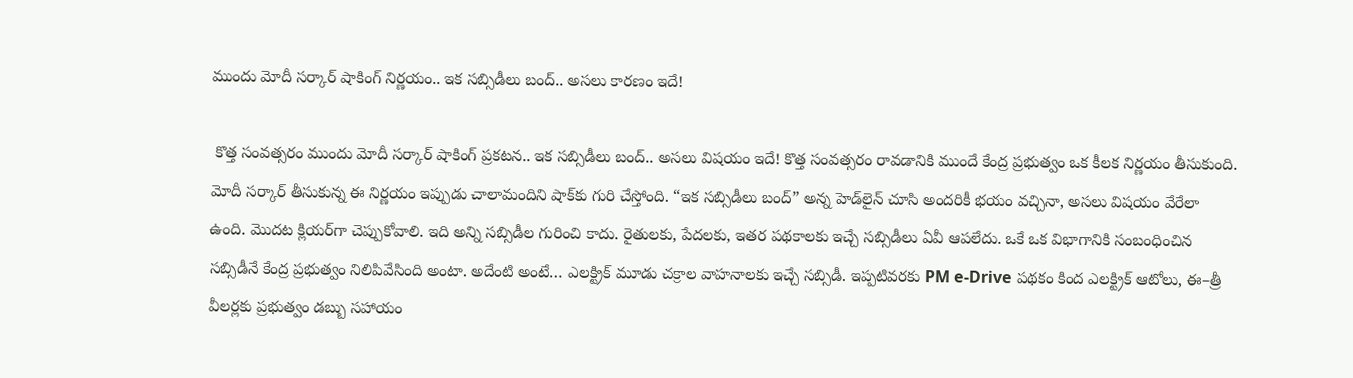ముందు మోదీ సర్కార్ షాకింగ్ నిర్ణయం.. ఇక సబ్సిడీలు బంద్.. అసలు కారణం ఇదే!

 కొత్త సంవత్సరం ముందు మోదీ సర్కార్ షాకింగ్ ప్రకటన.. ఇక సబ్సిడీలు బంద్.. అసలు విషయం ఇదే! కొత్త సంవత్సరం రావడానికి ముందే కేంద్ర ప్రభుత్వం ఒక కీలక నిర్ణయం తీసుకుంది. మోదీ సర్కార్ తీసుకున్న ఈ నిర్ణయం ఇప్పుడు చాలామందిని షాక్‌కు గురి చేస్తోంది. “ఇక సబ్సిడీలు బంద్” అన్న హెడ్‌లైన్ చూసి అందరికీ భయం వచ్చినా, అసలు విషయం వేరేలా ఉంది. మొదట క్లియర్‌గా చెప్పుకోవాలి. ఇది అన్ని సబ్సిడీల గురించి కాదు. రైతులకు, పేదలకు, ఇతర పథకాలకు ఇచ్చే సబ్సిడీలు ఏవీ ఆపలేదు. ఒకే ఒక విభాగానికి సంబంధించిన సబ్సిడీనే కేంద్ర ప్రభుత్వం నిలిపివేసింది అంటా. అదేంటి అంటే… ఎలక్ట్రిక్ మూడు చక్రాల వాహనాలకు ఇచ్చే సబ్సిడీ. ఇప్పటివరకు PM e-Drive పథకం కింద ఎలక్ట్రిక్ ఆటోలు, ఈ–త్రీ వీలర్లకు ప్రభుత్వం డబ్బు సహాయం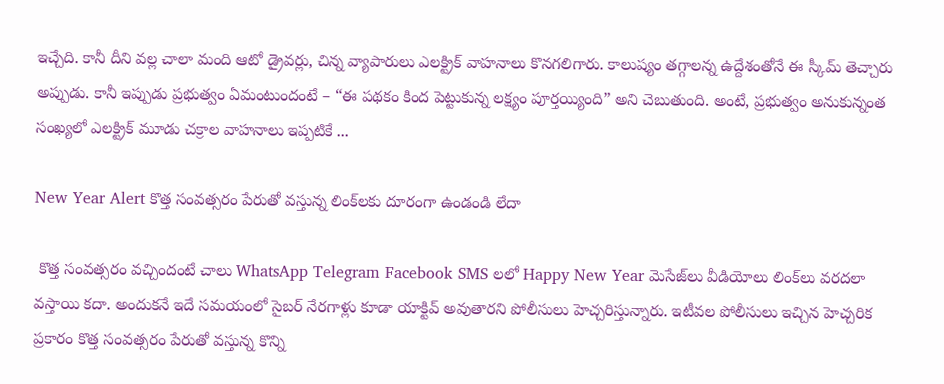ఇచ్చేది. కానీ దీని వల్ల చాలా మంది ఆటో డ్రైవర్లు, చిన్న వ్యాపారులు ఎలక్ట్రిక్ వాహనాలు కొనగలిగారు. కాలుష్యం తగ్గాలన్న ఉద్దేశంతోనే ఈ స్కీమ్ తెచ్చారు అప్పుడు. కానీ ఇప్పుడు ప్రభుత్వం ఏమంటుందంటే – “ఈ పథకం కింద పెట్టుకున్న లక్ష్యం పూర్తయ్యింది” అని చెబుతుంది. అంటే, ప్రభుత్వం అనుకున్నంత సంఖ్యలో ఎలక్ట్రిక్ మూడు చక్రాల వాహనాలు ఇప్పటికే ...

New Year Alert కొత్త సంవత్సరం పేరుతో వస్తున్న లింక్‌లకు దూరంగా ఉండండి లేదా

 కొత్త సంవత్సరం వచ్చిందంటే చాలు WhatsApp Telegram Facebook SMS లలో Happy New Year మెసేజ్‌లు వీడియోలు లింక్‌లు వరదలా వస్తాయి కదా. అందుకనే ఇదే సమయంలో సైబర్ నేరగాళ్లు కూడా యాక్టివ్ అవుతారని పోలీసులు హెచ్చరిస్తున్నారు. ఇటీవల పోలీసులు ఇచ్చిన హెచ్చరిక ప్రకారం కొత్త సంవత్సరం పేరుతో వస్తున్న కొన్ని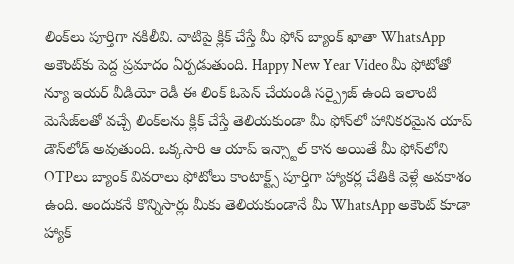లింక్‌లు పూర్తిగా నకిలీవి. వాటిపై క్లిక్ చేస్తే మీ ఫోన్ బ్యాంక్ ఖాతా WhatsApp అకౌంట్‌కు పెద్ద ప్రమాదం ఏర్పడుతుంది. Happy New Year Video మీ ఫోటోతో న్యూ ఇయర్ వీడియో రెడీ ఈ లింక్ ఓపెన్ చేయండి సర్ప్రైజ్ ఉంది ఇలాంటి మెసేజ్‌లతో వచ్చే లింక్‌లను క్లిక్ చేస్తే తెలియకుండా మీ ఫోన్‌లో హానికరమైన యాప్ డౌన్‌లోడ్ అవుతుంది. ఒక్కసారి ఆ యాప్ ఇన్స్టాల్ కాన అయితే మీ ఫోన్‌లోని OTPలు బ్యాంక్ వివరాలు ఫోటోలు కాంటాక్ట్స్ పూర్తిగా హ్యాకర్ల చేతికి వెళ్లే అవకాశం ఉంది. అందుకనే కొన్నిసార్లు మీకు తెలియకుండానే మీ WhatsApp అకౌంట్ కూడా హ్యాక్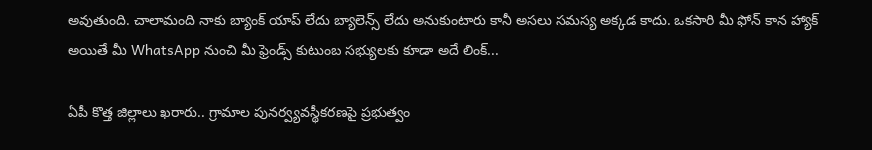అవుతుంది. చాలామంది నాకు బ్యాంక్ యాప్ లేదు బ్యాలెన్స్ లేదు అనుకుంటారు కానీ అసలు సమస్య అక్కడ కాదు. ఒకసారి మీ ఫోన్ కాన హ్యాక్ అయితే మీ WhatsApp నుంచి మీ ఫ్రెండ్స్ కుటుంబ సభ్యులకు కూడా అదే లింక్...

ఏపీ కొత్త జిల్లాలు ఖరారు.. గ్రామాల పునర్వ్యవస్థీకరణపై ప్రభుత్వం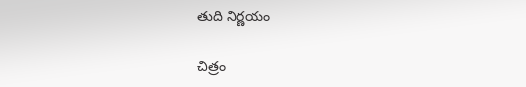తుది నిర్ణయం

చిత్రం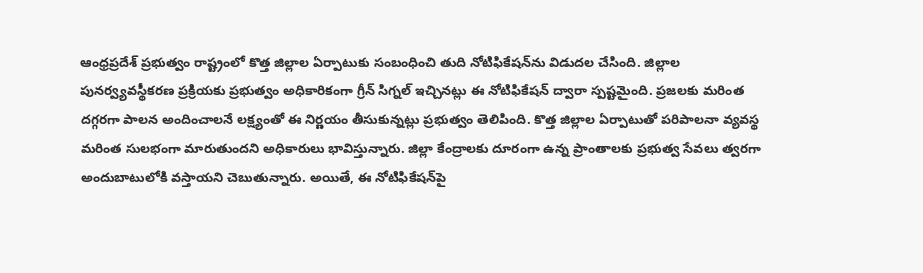ఆంధ్రప్రదేశ్ ప్రభుత్వం రాష్ట్రంలో కొత్త జిల్లాల ఏర్పాటుకు సంబంధించి తుది నోటిఫికేషన్‌ను విడుదల చేసింది. జిల్లాల పునర్వ్యవస్థీకరణ ప్రక్రియకు ప్రభుత్వం అధికారికంగా గ్రీన్ సిగ్నల్ ఇచ్చినట్లు ఈ నోటిఫికేషన్ ద్వారా స్పష్టమైంది. ప్రజలకు మరింత దగ్గరగా పాలన అందించాలనే లక్ష్యంతో ఈ నిర్ణయం తీసుకున్నట్లు ప్రభుత్వం తెలిపింది. కొత్త జిల్లాల ఏర్పాటుతో పరిపాలనా వ్యవస్థ మరింత సులభంగా మారుతుందని అధికారులు భావిస్తున్నారు. జిల్లా కేంద్రాలకు దూరంగా ఉన్న ప్రాంతాలకు ప్రభుత్వ సేవలు త్వరగా అందుబాటులోకి వస్తాయని చెబుతున్నారు. అయితే, ఈ నోటిఫికేషన్‌పై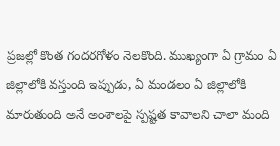ప్రజల్లో కొంత గందరగోళం నెలకొంది. ముఖ్యంగా ఏ గ్రామం ఏ జిల్లాలోకి వస్తుంది ఇప్పుడు, ఏ మండలం ఏ జిల్లాలోకి మారుతుంది అనే అంశాలపై స్పష్టత కావాలని చాలా మంది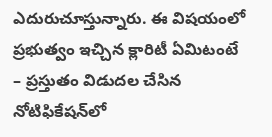ఎదురుచూస్తున్నారు. ఈ విషయంలో ప్రభుత్వం ఇచ్చిన క్లారిటీ ఏమిటంటే – ప్రస్తుతం విడుదల చేసిన నోటిఫికేషన్‌లో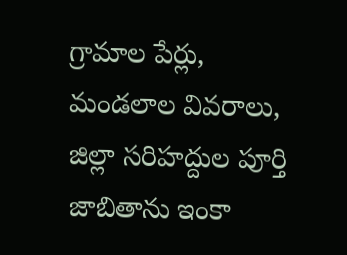గ్రామాల పేర్లు, మండలాల వివరాలు, జిల్లా సరిహద్దుల పూర్తి జాబితాను ఇంకా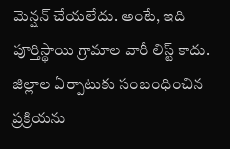మెన్షన్ చేయలేదు. అంటే, ఇది పూర్తిస్థాయి గ్రామాల వారీ లిస్ట్ కాదు. జిల్లాల ఏర్పాటుకు సంబంధించిన ప్రక్రియను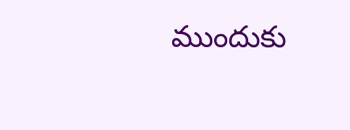ముందుకు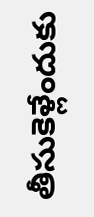తీసుకెళ్లేందుకు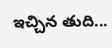ఇచ్చిన తుది...